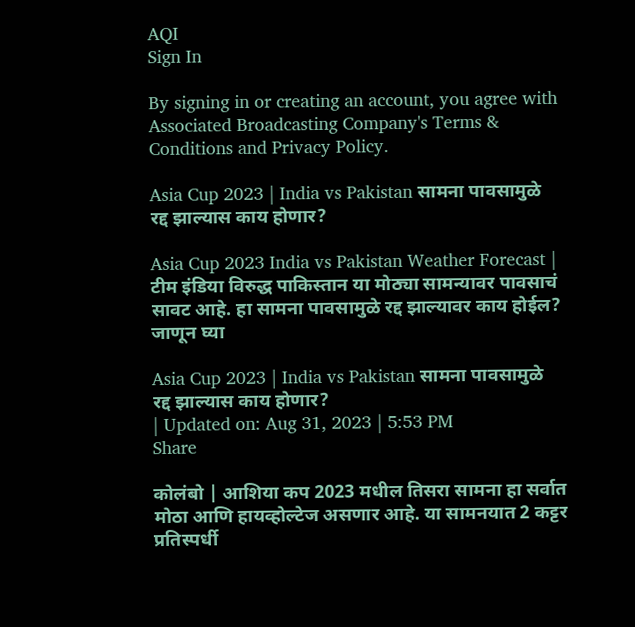AQI
Sign In

By signing in or creating an account, you agree with Associated Broadcasting Company's Terms & Conditions and Privacy Policy.

Asia Cup 2023 | India vs Pakistan सामना पावसामुळे रद्द झाल्यास काय होणार?

Asia Cup 2023 India vs Pakistan Weather Forecast | टीम इंडिया विरुद्ध पाकिस्तान या मोठ्या सामन्यावर पावसाचं सावट आहे. हा सामना पावसामुळे रद्द झाल्यावर काय होईल? जाणून घ्या

Asia Cup 2023 | India vs Pakistan सामना पावसामुळे रद्द झाल्यास काय होणार?
| Updated on: Aug 31, 2023 | 5:53 PM
Share

कोलंबो | आशिया कप 2023 मधील तिसरा सामना हा सर्वात मोठा आणि हायव्होल्टेज असणार आहे. या सामनयात 2 कट्टर प्रतिस्पर्धी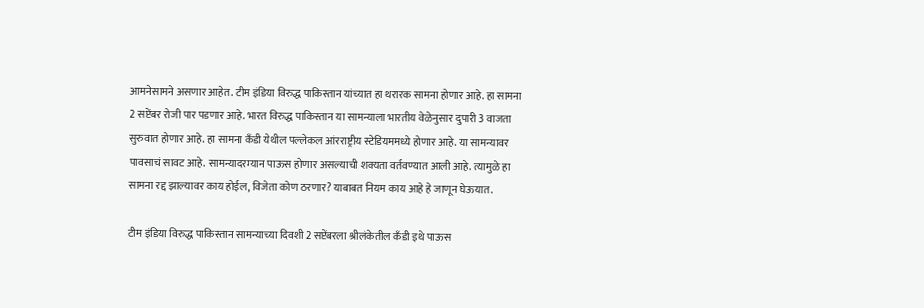आमनेसामने असणार आहेत. टीम इंडिया विरुद्ध पाकिस्तान यांच्यात हा थरारक सामना होणार आहे. हा सामना 2 सप्टेंबर रोजी पार पडणार आहे. भारत विरुद्ध पाकिस्तान या सामन्याला भारतीय वेळेनुसार दुपारी 3 वाजता सुरुवात होणार आहे. हा सामना कँडी येथील पल्लेकल आंरराष्ट्रीय स्टेडियममध्ये होणार आहे. या सामन्यावर पावसाचं सावट आहे. सामन्यादरम्यान पाऊस होणार असल्याची शक्यता वर्तवण्यात आली आहे. त्यामुळे हा सामना रद्द झाल्यावर काय होईल, विजेता कोण ठरणार? याबाबत नियम काय आहे हे जाणून घेऊयात.

टीम इंडिया विरुद्ध पाकिस्तान सामन्याच्या दिवशी 2 सप्टेंबरला श्रीलंकेतील कँडी इथे पाऊस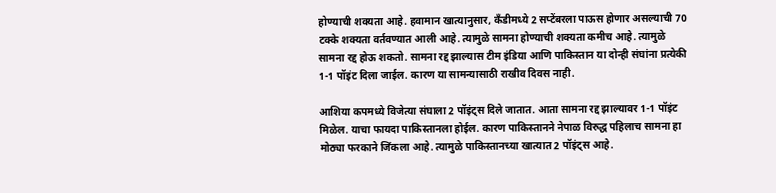होण्याची शक्यता आहे. हवामान खात्यानुसार, कँडीमध्ये 2 सप्टेंबरला पाऊस होणार असल्याची 70 टक्के शक्यता वर्तवण्यात आली आहे. त्यामुळे सामना होण्याची शक्यता कमीच आहे. त्यामुळे सामना रद्द होऊ शकतो. सामना रद्द झाल्यास टीम इंडिया आणि पाकिस्तान या दोन्ही संघांना प्रत्येकी 1-1 पॉइंट दिला जाईल. कारण या सामन्यासाठी राखीव दिवस नाही.

आशिया कपमध्ये विजेत्या संघाला 2 पॉइंट्स दिले जातात. आता सामना रद्द झाल्यावर 1-1 पॉइंट मिळेल. याचा फायदा पाकिस्तानला होईल. कारण पाकिस्तानने नेपाळ विरुद्ध पहिलाच सामना हा मोठ्या फरकाने जिंकला आहे. त्यामुळे पाकिस्तानच्या खात्यात 2 पॉइंट्स आहे.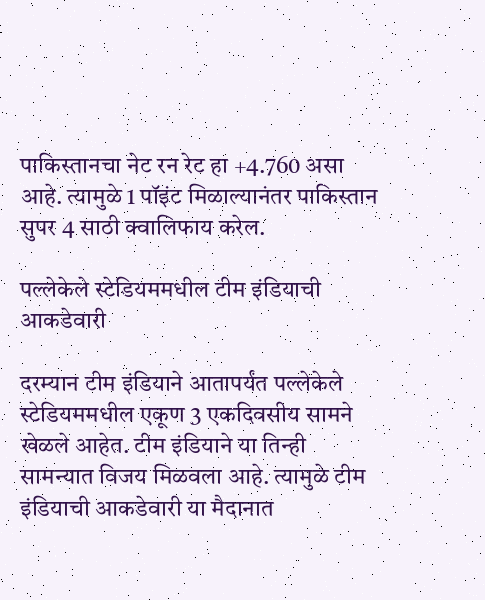पाकिस्तानचा नेट रन रेट हा +4.760 असा आहे. त्यामुळे 1 पॉइंट मिळाल्यानंतर पाकिस्तान सुपर 4 साठी क्वालिफाय करेल.

पल्लेकेले स्टेडियममधील टीम इंडियाची आकडेवारी

दरम्यान टीम इंडियाने आतापर्यंत पल्लेकेले स्टेडियममधील एकूण 3 एकदिवसीय सामने खेळले आहेत. टीम इंडियाने या तिन्ही सामन्यात विजय मिळवला आहे. त्यामुळे टीम इंडियाची आकडेवारी या मैदानात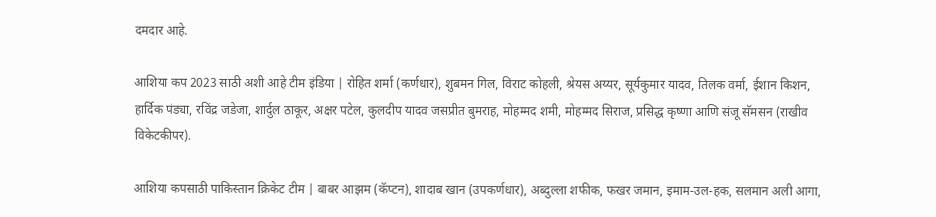दमदार आहे.

आशिया कप 2023 साठी अशी आहे टीम इंडिया | रोहित शर्मा (कर्णधार), शुबमन गिल, विराट कोहली, श्रेयस अय्यर, सूर्यकुमार यादव, तिलक वर्मा, ईशान किशन, हार्दिक पंड्या, रविंद्र जडेजा, शार्दुल ठाकूर, अक्षर पटेल, कुलदीप यादव जसप्रीत बुमराह, मोहम्मद शमी, मोहम्मद सिराज, प्रसिद्ध कृष्णा आणि संजू सॅमसन (राखीव विकेटकीपर).

आशिया कपसाठी पाकिस्तान क्रिकेट टीम | बाबर आझम (कॅप्टन), शादाब खान (उपकर्णधार), अब्दुल्ला शफीक, फखर जमान, इमाम-उल-हक, सलमान अली आगा,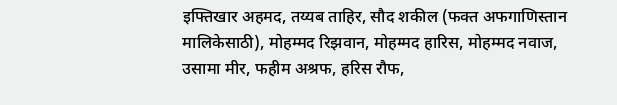इफ्तिखार अहमद, तय्यब ताहिर, सौद शकील (फक्त अफगाणिस्तान मालिकेसाठी), मोहम्मद रिझवान, मोहम्मद हारिस, मोहम्मद नवाज, उसामा मीर, फहीम अश्रफ, हरिस रौफ,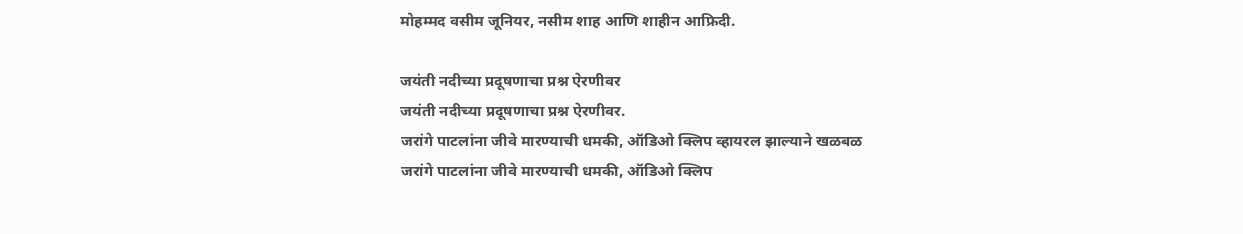मोहम्मद वसीम जूनियर, नसीम शाह आणि शाहीन आफ्रिदी.

जयंती नदीच्या प्रदूषणाचा प्रश्न ऐरणीवर
जयंती नदीच्या प्रदूषणाचा प्रश्न ऐरणीवर.
जरांगे पाटलांना जीवे मारण्याची धमकी, ऑडिओ क्लिप व्हायरल झाल्याने खळबळ
जरांगे पाटलांना जीवे मारण्याची धमकी, ऑडिओ क्लिप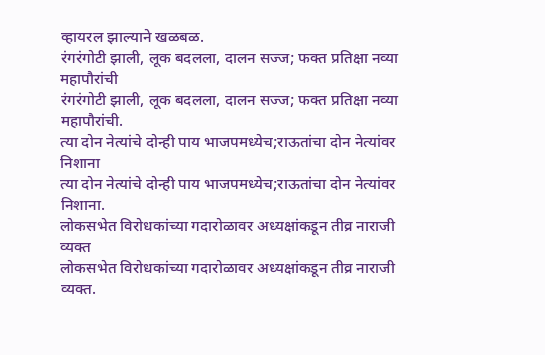व्हायरल झाल्याने खळबळ.
रंगरंगोटी झाली, लूक बदलला, दालन सज्ज; फक्त प्रतिक्षा नव्या महापौरांची
रंगरंगोटी झाली, लूक बदलला, दालन सज्ज; फक्त प्रतिक्षा नव्या महापौरांची.
त्या दोन नेत्यांचे दोन्ही पाय भाजपमध्येच;राऊतांचा दोन नेत्यांवर निशाना
त्या दोन नेत्यांचे दोन्ही पाय भाजपमध्येच;राऊतांचा दोन नेत्यांवर निशाना.
लोकसभेत विरोधकांच्या गदारोळावर अध्यक्षांकडून तीव्र नाराजी व्यक्त
लोकसभेत विरोधकांच्या गदारोळावर अध्यक्षांकडून तीव्र नाराजी व्यक्त.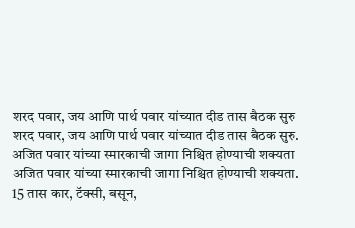शरद पवार, जय आणि पार्थ पवार यांच्यात दीड तास बैठक सुरु
शरद पवार, जय आणि पार्थ पवार यांच्यात दीड तास बैठक सुरु.
अजित पवार यांच्या स्मारकाची जागा निश्चित होण्याची शक्यता
अजित पवार यांच्या स्मारकाची जागा निश्चित होण्याची शक्यता.
15 तास कार, टॅक्सी, बसून,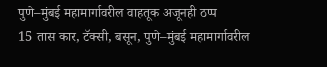पुणे–मुंबई महामार्गावरील वाहतूक अजूनही ठप्प
15 तास कार, टॅक्सी, बसून, पुणे–मुंबई महामार्गावरील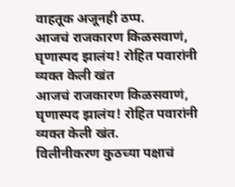वाहतूक अजूनही ठप्प.
आजचं राजकारण किळसवाणं, घृणास्पद झालंय! रोहित पवारांनी व्यक्त केली खंत
आजचं राजकारण किळसवाणं, घृणास्पद झालंय! रोहित पवारांनी व्यक्त केली खंत.
विलीनीकरण कुठच्या पक्षाचं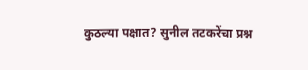कुठल्या पक्षात? सुनील तटकरेंचा प्रश्न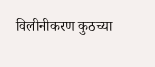विलीनीकरण कुठच्या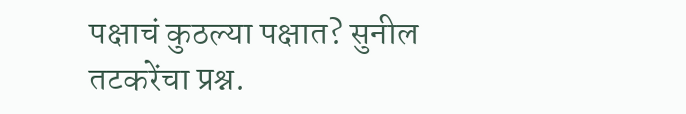पक्षाचं कुठल्या पक्षात? सुनील तटकरेंचा प्रश्न.